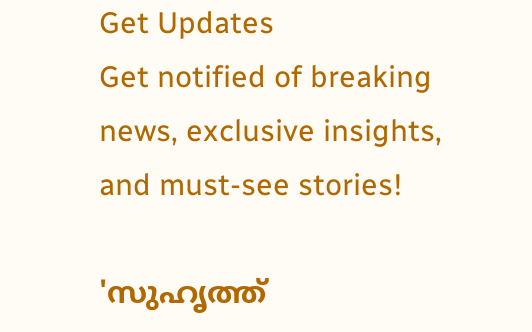Get Updates
Get notified of breaking news, exclusive insights, and must-see stories!

'സുഹൃത്ത്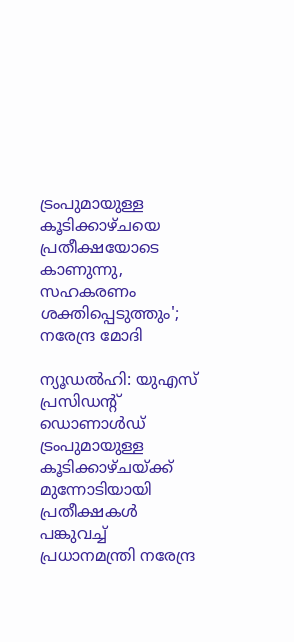ട്രംപുമായുള്ള കൂടിക്കാഴ്‌ചയെ പ്രതീക്ഷയോടെ കാണുന്നു, സഹകരണം ശക്തിപ്പെടുത്തും'; നരേന്ദ്ര മോദി

ന്യൂഡൽഹി: യുഎസ് പ്രസിഡന്റ് ഡൊണാൾഡ് ട്രംപുമായുള്ള കൂടിക്കാഴ്‌ചയ്ക്ക് മുന്നോടിയായി പ്രതീക്ഷകൾ പങ്കുവച്ച് പ്രധാനമന്ത്രി നരേന്ദ്ര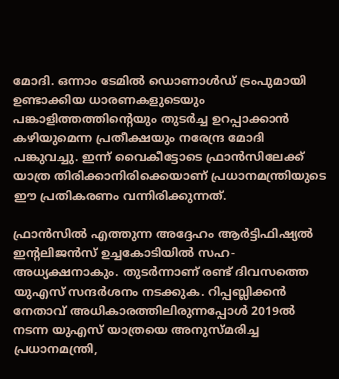മോദി. ഒന്നാം ടേമിൽ ഡൊണാൾഡ് ട്രംപുമായി ഉണ്ടാക്കിയ ധാരണകളുടെയും പങ്കാളിത്തത്തിന്റെയും തുടർച്ച ഉറപ്പാക്കാൻ കഴിയുമെന്ന പ്രതീക്ഷയും നരേന്ദ്ര മോദി പങ്കുവച്ചു. ഇന്ന് വൈകീട്ടോടെ ഫ്രാൻസിലേക്ക് യാത്ര തിരിക്കാനിരിക്കെയാണ് പ്രധാനമന്ത്രിയുടെ ഈ പ്രതികരണം വന്നിരിക്കുന്നത്.

ഫ്രാൻസിൽ എത്തുന്ന അദ്ദേഹം ആർട്ടിഫിഷ്യൽ ഇന്റലിജൻസ് ഉച്ചകോടിയിൽ സഹ-അധ്യക്ഷനാകും. തുടർന്നാണ് രണ്ട് ദിവസത്തെ യുഎസ്‌ സന്ദർശനം നടക്കുക. റിപ്പബ്ലിക്കൻ നേതാവ് അധികാരത്തിലിരുന്നപ്പോൾ 2019ൽ നടന്ന യുഎസ് യാത്രയെ അനുസ്‌മരിച്ച പ്രധാനമന്ത്രി,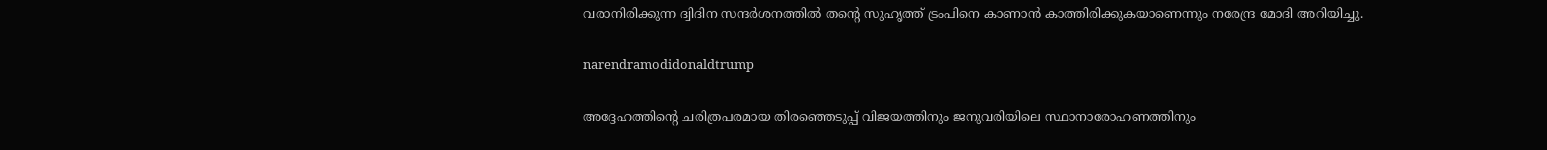വരാനിരിക്കുന്ന ദ്വിദിന സന്ദർശനത്തിൽ തന്റെ സുഹൃത്ത് ട്രംപിനെ കാണാൻ കാത്തിരിക്കുകയാണെന്നും നരേന്ദ്ര മോദി അറിയിച്ചു.

narendramodidonaldtrump

അദ്ദേഹത്തിന്റെ ചരിത്രപരമായ തിരഞ്ഞെടുപ്പ് വിജയത്തിനും ജനുവരിയിലെ സ്ഥാനാരോഹണത്തിനും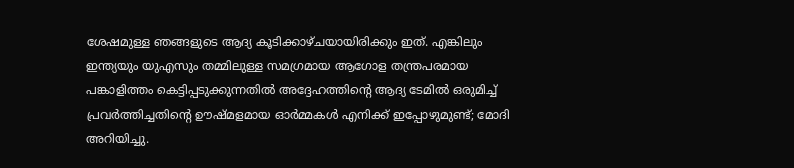ശേഷമുള്ള ഞങ്ങളുടെ ആദ്യ കൂടിക്കാഴ്‌ചയായിരിക്കും ഇത്. എങ്കിലും ഇന്ത്യയും യുഎസും തമ്മിലുള്ള സമഗ്രമായ ആഗോള തന്ത്രപരമായ പങ്കാളിത്തം കെട്ടിപ്പടുക്കുന്നതിൽ അദ്ദേഹത്തിന്റെ ആദ്യ ടേമിൽ ഒരുമിച്ച് പ്രവർത്തിച്ചതിന്റെ ഊഷ്‌മളമായ ഓർമ്മകൾ എനിക്ക് ഇപ്പോഴുമുണ്ട്; മോദി അറിയിച്ചു.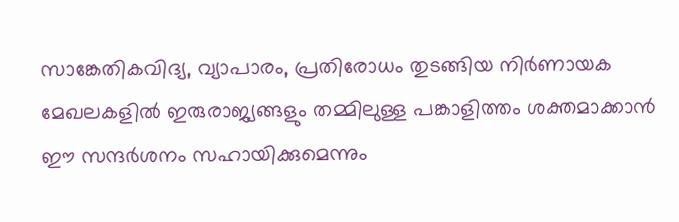സാങ്കേതികവിദ്യ, വ്യാപാരം, പ്രതിരോധം തുടങ്ങിയ നിർണായക മേഖലകളിൽ ഇരുരാജ്യങ്ങളും തമ്മിലുള്ള പങ്കാളിത്തം ശക്തമാക്കാൻ ഈ സന്ദർശനം സഹായിക്കുമെന്നും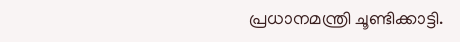പ്രധാനമന്ത്രി ചൂണ്ടിക്കാട്ടി.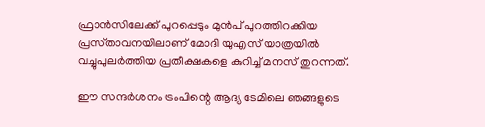ഫ്രാൻസിലേക്ക് പുറപ്പെടും മുൻപ് പുറത്തിറക്കിയ പ്രസ്‌താവനയിലാണ് മോദി യുഎസ് യാത്രയിൽ വച്ചുപുലർത്തിയ പ്രതീക്ഷകളെ കുറിച്ച് മനസ് തുറന്നത്.

ഈ സന്ദർശനം ട്രംപിന്റെ ആദ്യ ടേമിലെ ഞങ്ങളുടെ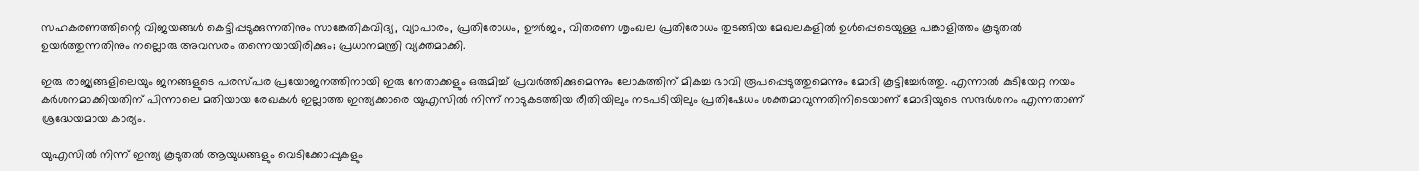സഹകരണത്തിന്റെ വിജയങ്ങൾ കെട്ടിപ്പടുക്കുന്നതിനും സാങ്കേതികവിദ്യ, വ്യാപാരം, പ്രതിരോധം, ഊർജം, വിതരണ ശൃംഖല പ്രതിരോധം തുടങ്ങിയ മേഖലകളിൽ ഉൾപ്പെടെയുള്ള പങ്കാളിത്തം കൂടുതൽ ഉയർത്തുന്നതിനും നല്ലൊരു അവസരം തന്നെയായിരിക്കും; പ്രധാനമന്ത്രി വ്യക്തമാക്കി.

ഇരു രാജ്യങ്ങളിലെയും ജനങ്ങളുടെ പരസ്‌പര പ്രയോജനത്തിനായി ഇരു നേതാക്കളും ഒരുമിച്ച് പ്രവർത്തിക്കുമെന്നും ലോകത്തിന് മികച്ച ഭാവി രൂപപ്പെടുത്തുമെന്നും മോദി കൂട്ടിച്ചേർത്തു. എന്നാൽ കുടിയേറ്റ നയം കർശനമാക്കിയതിന് പിന്നാലെ മതിയായ രേഖകൾ ഇല്ലാത്ത ഇന്ത്യക്കാരെ യുഎസിൽ നിന്ന് നാടുകടത്തിയ രീതിയിലും നടപടിയിലും പ്രതിഷേധം ശക്തമാവുന്നതിനിടെയാണ് മോദിയുടെ സന്ദർശനം എന്നതാണ് ശ്രദ്ധേയമായ കാര്യം.

യുഎസിൽ നിന്ന് ഇന്ത്യ കൂടുതൽ ആയുധങ്ങളും വെടിക്കോപ്പുകളും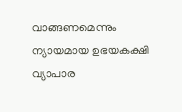വാങ്ങണമെന്നും ന്യായമായ ഉഭയകക്ഷി വ്യാപാര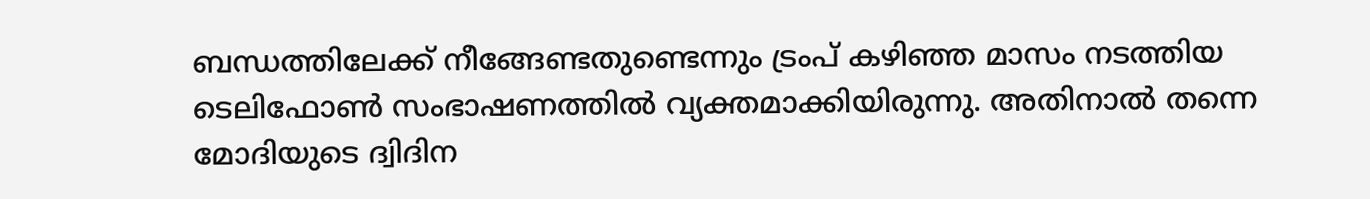ബന്ധത്തിലേക്ക് നീങ്ങേണ്ടതുണ്ടെന്നും ട്രംപ് കഴിഞ്ഞ മാസം നടത്തിയ ടെലിഫോൺ സംഭാഷണത്തിൽ വ്യക്തമാക്കിയിരുന്നു. അതിനാൽ തന്നെ മോദിയുടെ ദ്വിദിന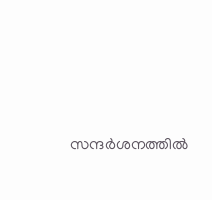സന്ദർശനത്തിൽ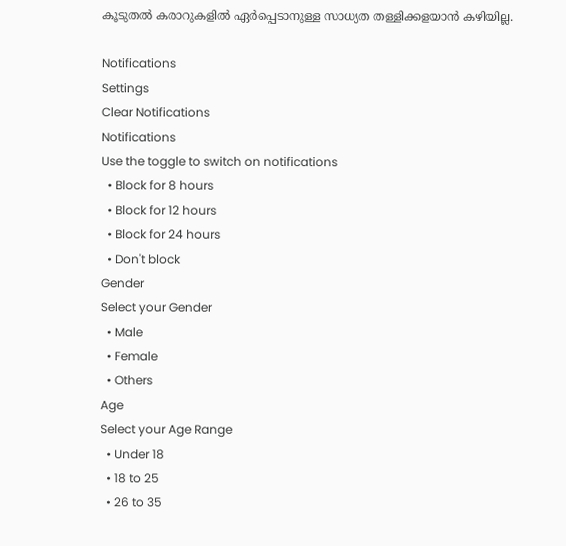കൂടുതൽ കരാറുകളിൽ ഏർപ്പെടാനുള്ള സാധ്യത തള്ളിക്കളയാൻ കഴിയില്ല.

Notifications
Settings
Clear Notifications
Notifications
Use the toggle to switch on notifications
  • Block for 8 hours
  • Block for 12 hours
  • Block for 24 hours
  • Don't block
Gender
Select your Gender
  • Male
  • Female
  • Others
Age
Select your Age Range
  • Under 18
  • 18 to 25
  • 26 to 35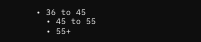• 36 to 45
  • 45 to 55
  • 55+